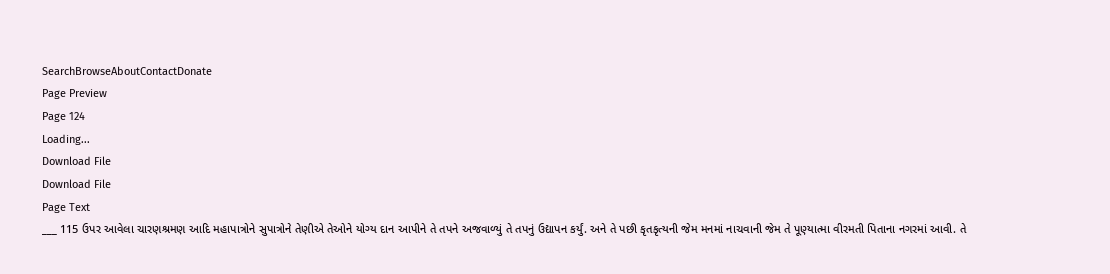SearchBrowseAboutContactDonate
Page Preview
Page 124
Loading...
Download File
Download File
Page Text
___ 115 ઉપર આવેલા ચારણશ્રમણ આદિ મહાપાત્રોને સુપાત્રોને તેણીએ તેઓને યોગ્ય દાન આપીને તે તપને અજવાળ્યું તે તપનું ઉદ્યાપન કર્યું. અને તે પછી કૃતકૃત્યની જેમ મનમાં નાચવાની જેમ તે પૂણ્યાત્મા વીરમતી પિતાના નગરમાં આવી. તે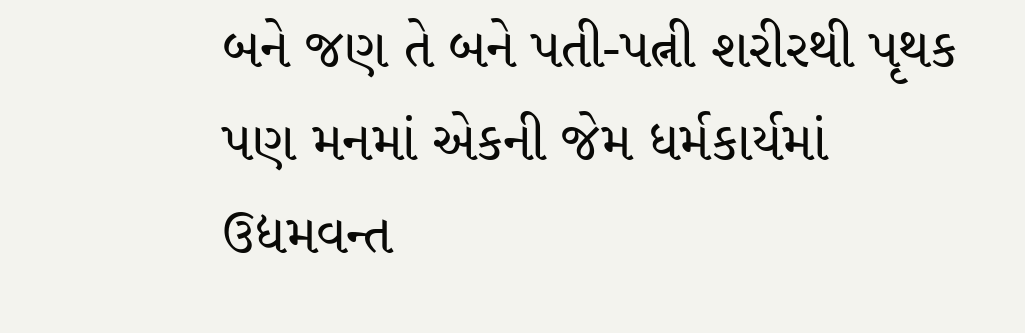બને જણ તે બને પતી-પત્ની શરીરથી પૃથક પણ મનમાં એકની જેમ ધર્મકાર્યમાં ઉદ્યમવન્ત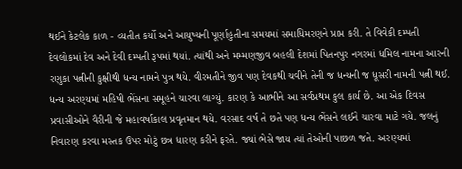થઈને કેટલેક કાળ - વ્યતીત કર્યો અને આયુષ્યની પૂર્ણાહુતીના સમયમાં સમાધિમરણને પ્રાપ્ત કરી. તે વિવેકી દમ્પતી દેવલોકમાં દેવ અને દેવી દમ્પતી રૂપમાં થયાં. ત્યાંથી અને મમ્મણજીવ બહલી દેશમાં પિતનપુર નગરમાં ધમિલ નામના આરની રણુકા પત્નીની કુક્ષીથી ધન્ય નામને પુત્ર થયે. વીરમતીને જીવ પણ દેવકથી ચવીને તેની જ ધન્યની જ ધૂસરી નામની પત્ની થઈ. ધન્ય અરણ્યમાં મહિષી ભેંસના સમૂહને ચારવા લાગ્યું. કારણ કે આભીને આ સર્વપ્રથમ કુલ કાર્ય છે. આ એક દિવસ પ્રવાસીઓને વૈરીની જે મહાવર્ષાકાલ પ્રવૃતમાન થયે. વરસાદ વર્ષ તે છતે પણ ધન્ય ભેંસને લઈને ચારવા માટે ગયે. જલનું નિવારણ કરવા મસ્તક ઉપર મોટું છત્ર ધારણ કરીને ફરતે. જ્યાં ભેસે જાય ત્યાં તેઓની પાછળ જતે. અરણ્યમાં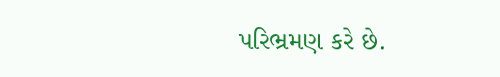પરિભ્રમણ કરે છે.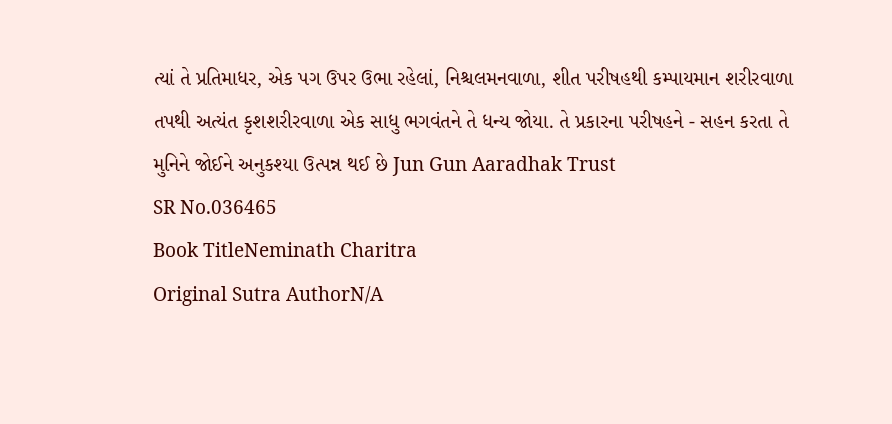ત્યાં તે પ્રતિમાધર, એક પગ ઉપર ઉભા રહેલાં, નિશ્ચલમનવાળા, શીત પરીષહથી કમ્પાયમાન શરીરવાળા તપથી અત્યંત કૃશશરીરવાળા એક સાધુ ભગવંતને તે ધન્ય જોયા. તે પ્રકારના પરીષહને - સહન કરતા તે મુનિને જોઈને અનુકશ્યા ઉત્પન્ન થઈ છે Jun Gun Aaradhak Trust
SR No.036465
Book TitleNeminath Charitra
Original Sutra AuthorN/A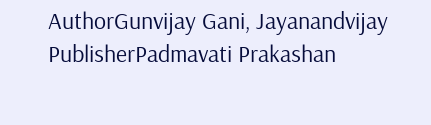AuthorGunvijay Gani, Jayanandvijay
PublisherPadmavati Prakashan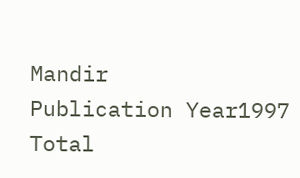Mandir
Publication Year1997
Total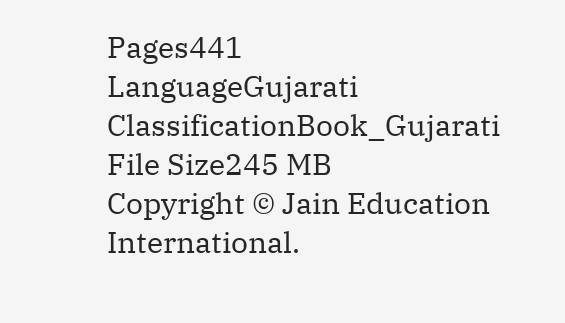Pages441
LanguageGujarati
ClassificationBook_Gujarati
File Size245 MB
Copyright © Jain Education International.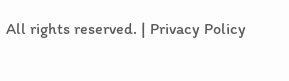All rights reserved. | Privacy Policy